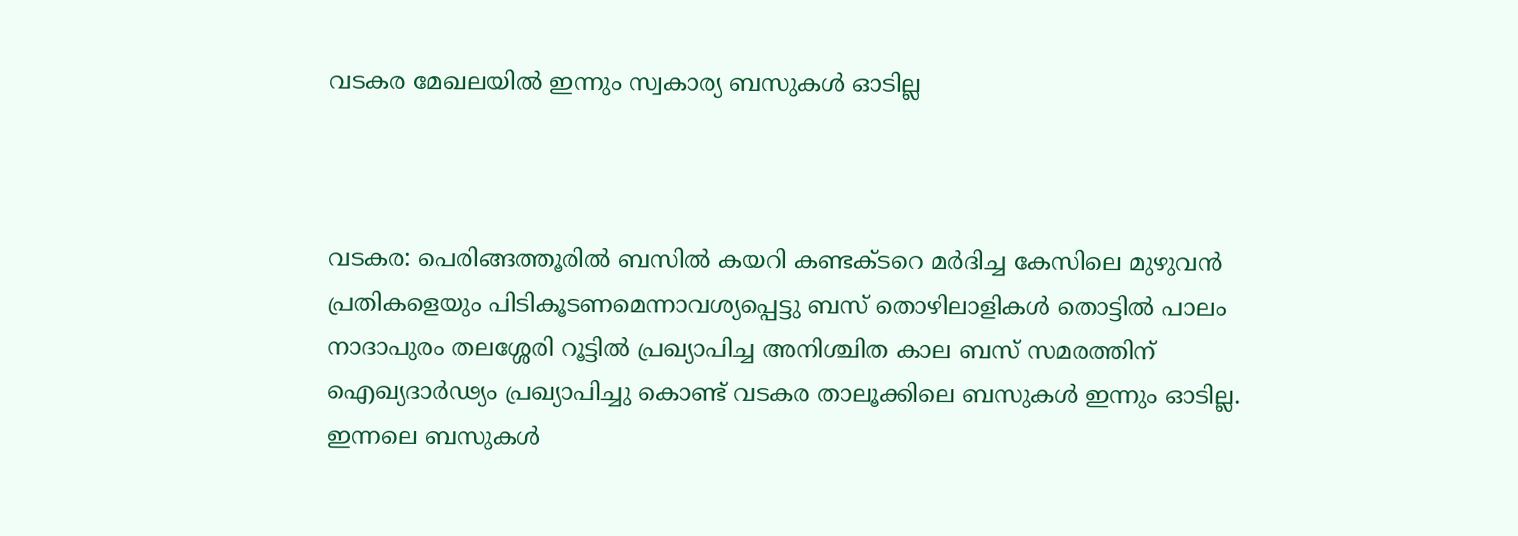വടകര മേഖലയിൽ ഇന്നും സ്വകാര്യ ബസുകൾ ഓടില്ല



വടകര: പെരിങ്ങത്തൂരിൽ ബസിൽ കയറി കണ്ടക്ടറെ മർദിച്ച കേസിലെ മുഴുവൻ പ്രതികളെയും പിടികൂടണമെന്നാവശ്യപ്പെട്ടു ബസ് തൊഴിലാളികൾ തൊട്ടിൽ പാലം നാദാപുരം തലശ്ശേരി റൂട്ടിൽ പ്രഖ്യാപിച്ച അനിശ്ചിത കാല ബസ് സമരത്തിന് ഐഖ്യദാർഢ്യം പ്രഖ്യാപിച്ചു കൊണ്ട് വടകര താലൂക്കിലെ ബസുകൾ ഇന്നും ഓടില്ല. ഇന്നലെ ബസുകൾ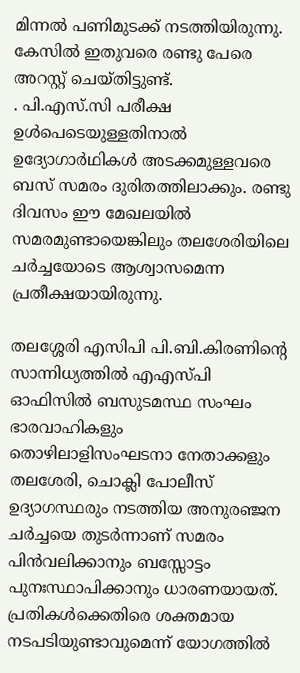മിന്നൽ പണിമുടക്ക് നടത്തിയിരുന്നു.
കേസിൽ ഇതുവരെ രണ്ടു പേരെ അറസ്റ്റ് ചെയ്തിട്ടുണ്ട്.
. പി.എസ്.സി പരീക്ഷ ഉൾപെടെയുള്ളതിനാൽ ഉദ്യോഗാർഥികൾ അടക്കമുള്ളവരെ ബസ് സമരം ദുരിതത്തിലാക്കും. രണ്ടു ദിവസം ഈ മേഖലയിൽ സമരമുണ്ടായെങ്കിലും തലശേരിയിലെ ചർച്ചയോടെ ആശ്വാസമെന്ന പ്രതീക്ഷയായിരുന്നു.

തലശ്ശേരി എസിപി പി.ബി.കിരണിന്റെ സാന്നിധ്യത്തിൽ എഎസ്‌പി ഓഫിസിൽ ബസുടമസ്ഥ സംഘം ഭാരവാഹികളും തൊഴിലാളിസംഘടനാ നേതാക്കളും തലശേരി, ചൊക്ലി പോലീസ് ഉദ്യാഗസ്ഥരും നടത്തിയ അനുരഞ്ജന ചർച്ചയെ തുടർന്നാണ് സമരം പിൻവലിക്കാനും ബസ്സോട്ടം പുനഃസ്ഥാപിക്കാനും ധാരണയായത്. പ്രതികൾക്കെതിരെ ശക്തമായ നടപടിയുണ്ടാവുമെന്ന് യോഗത്തിൽ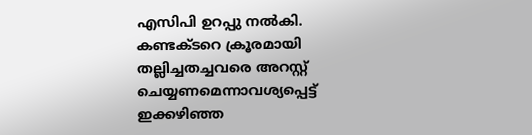എസിപി ഉറപ്പു നൽകി. കണ്ടക്ടറെ ക്രൂരമായി തല്ലിച്ചതച്ചവരെ അറസ്റ്റ് ചെയ്യണമെന്നാവശ്യപ്പെട്ട് ഇക്കഴിഞ്ഞ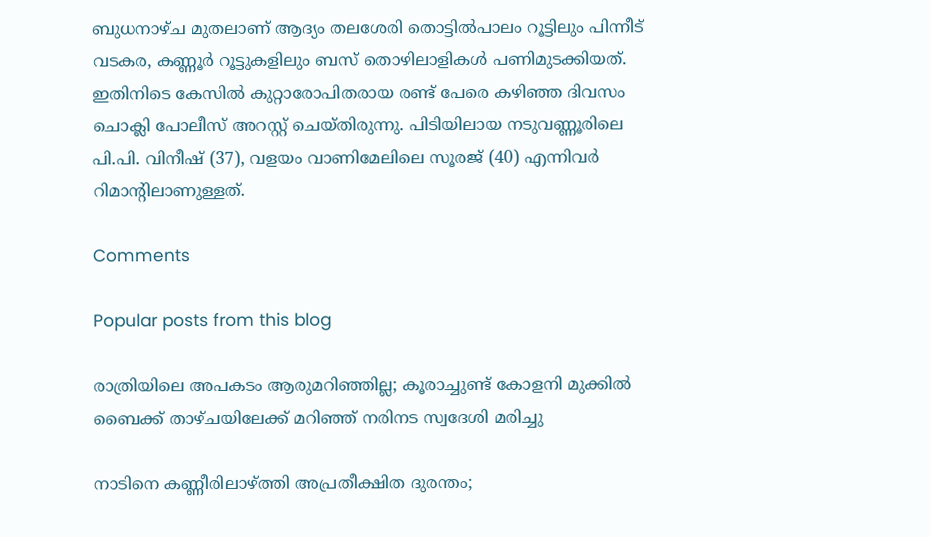ബുധനാഴ്‌ച മുതലാണ് ആദ്യം തലശേരി തൊട്ടിൽപാലം റൂട്ടിലും പിന്നീട് വടകര, കണ്ണൂർ റൂട്ടുകളിലും ബസ് തൊഴിലാളികൾ പണിമുടക്കിയത്. ഇതിനിടെ കേസിൽ കുറ്റാരോപിതരായ രണ്ട് പേരെ കഴിഞ്ഞ ദിവസം ചൊക്ലി പോലീസ് അറസ്റ്റ് ചെയ്തിരുന്നു. പിടിയിലായ നടുവണ്ണൂരിലെ പി.പി. വിനീഷ് (37), വളയം വാണിമേലിലെ സൂരജ് (40) എന്നിവർ റിമാൻ്റിലാണുള്ളത്.

Comments

Popular posts from this blog

രാത്രിയിലെ അപകടം ആരുമറിഞ്ഞില്ല; കൂരാച്ചുണ്ട് കോളനി മുക്കിൽ ബൈക്ക് താഴ്ചയിലേക്ക് മറിഞ്ഞ് നരിനട സ്വദേശി മരിച്ചു

നാടിനെ കണ്ണീരിലാഴ്ത്തി അപ്രതീക്ഷിത ദുരന്തം;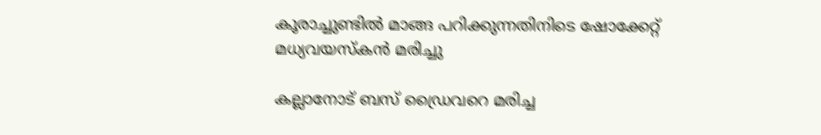കൂരാച്ചുണ്ടിൽ മാങ്ങ പറിക്കുന്നതിനിടെ ഷോക്കേറ്റ് മധ്യവയസ്കൻ മരിച്ചു

കല്ലാനോട് ബസ് ഡ്രൈവറെ മരിച്ച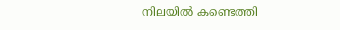നിലയിൽ കണ്ടെത്തി